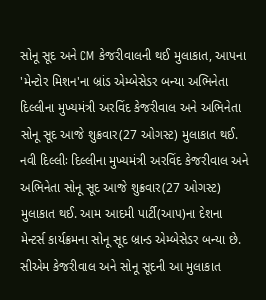સોનૂ સૂદ અને CM કેજરીવાલની થઈ મુલાકાત, આપના 'મેન્ટોર મિશન'ના બ્રાંડ એમ્બેસેડર બન્યા અભિનેતા
દિલ્લીના મુખ્યમંત્રી અરવિંદ કેજરીવાલ અને અભિનેતા સોનૂ સૂદ આજે શુક્રવાર(27 ઓગસ્ટ) મુલાકાત થઈ.
નવી દિલ્લીઃ દિલ્લીના મુખ્યમંત્રી અરવિંદ કેજરીવાલ અને અભિનેતા સોનૂ સૂદ આજે શુક્રવાર(27 ઓગસ્ટ) મુલાકાત થઈ. આમ આદમી પાર્ટી(આપ)ના દેશના મેન્ટર્સ કાર્યક્રમના સોનૂ સૂદ બ્રાન્ડ એમ્બેસેડર બન્યા છે. સીએમ કેજરીવાલ અને સોનૂ સૂદની આ મુલાકાત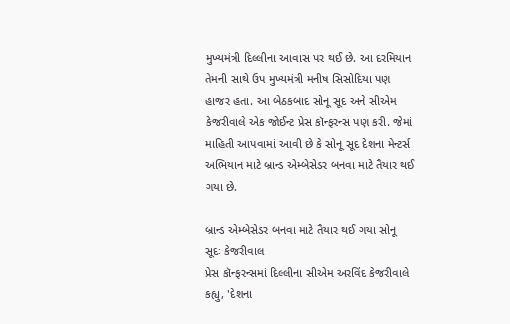મુખ્યમંત્રી દિલ્લીના આવાસ પર થઈ છે. આ દરમિયાન તેમની સાથે ઉપ મુખ્યમંત્રી મનીષ સિસોદિયા પણ હાજર હતા. આ બેઠકબાદ સોનૂ સૂદ અને સીએમ કેજરીવાલે એક જોઈન્ટ પ્રેસ કૉન્ફરન્સ પણ કરી. જેમાં માહિતી આપવામાં આવી છે કે સોનૂ સૂદ દેશના મેન્ટર્સ અભિયાન માટે બ્રાન્ડ એમ્બેસેડર બનવા માટે તૈયાર થઈ ગયા છે.

બ્રાન્ડ એમ્બેસેડર બનવા માટે તૈયાર થઈ ગયા સોનૂ સૂદઃ કેજરીવાલ
પ્રેસ કૉન્ફરન્સમાં દિલ્લીના સીએમ અરવિંદ કેજરીવાલે કહ્યુ, 'દેશના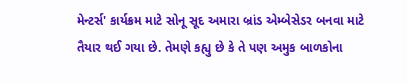મેન્ટર્સ' કાર્યક્રમ માટે સોનૂ સૂદ અમારા બ્રાંડ એમ્બેસેડર બનવા માટે તૈયાર થઈ ગયા છે. તેમણે કહ્યુ છે કે તે પણ અમુક બાળકોના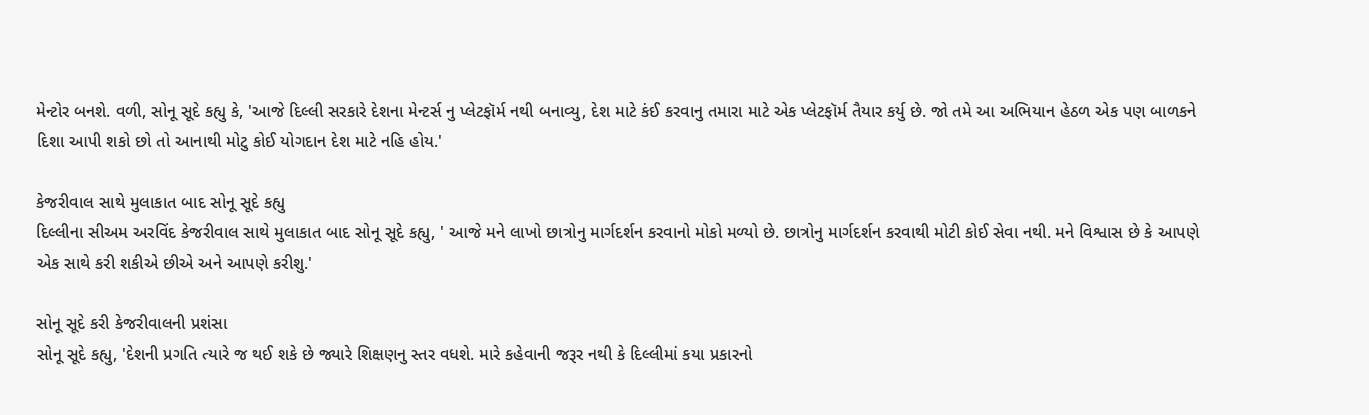મેન્ટોર બનશે. વળી, સોનૂ સૂદે કહ્યુ કે, 'આજે દિલ્લી સરકારે દેશના મેન્ટર્સ નુ પ્લેટફૉર્મ નથી બનાવ્યુ, દેશ માટે કંઈ કરવાનુ તમારા માટે એક પ્લેટફૉર્મ તૈયાર કર્યુ છે. જો તમે આ અભિયાન હેઠળ એક પણ બાળકને દિશા આપી શકો છો તો આનાથી મોટુ કોઈ યોગદાન દેશ માટે નહિ હોય.'

કેજરીવાલ સાથે મુલાકાત બાદ સોનૂ સૂદે કહ્યુ
દિલ્લીના સીઅમ અરવિંદ કેજરીવાલ સાથે મુલાકાત બાદ સોનૂ સૂદે કહ્યુ, ' આજે મને લાખો છાત્રોનુ માર્ગદર્શન કરવાનો મોકો મળ્યો છે. છાત્રોનુ માર્ગદર્શન કરવાથી મોટી કોઈ સેવા નથી. મને વિશ્વાસ છે કે આપણે એક સાથે કરી શકીએ છીએ અને આપણે કરીશુ.'

સોનૂ સૂદે કરી કેજરીવાલની પ્રશંસા
સોનૂ સૂદે કહ્યુ, 'દેશની પ્રગતિ ત્યારે જ થઈ શકે છે જ્યારે શિક્ષણનુ સ્તર વધશે. મારે કહેવાની જરૂર નથી કે દિલ્લીમાં કયા પ્રકારનો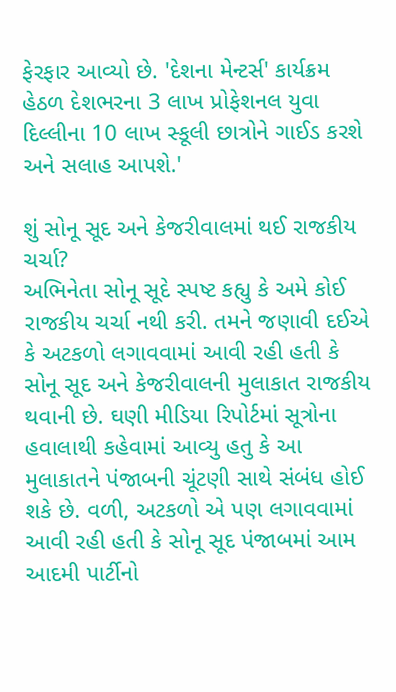ફેરફાર આવ્યો છે. 'દેશના મેન્ટર્સ' કાર્યક્રમ હેઠળ દેશભરના 3 લાખ પ્રોફેશનલ યુવા દિલ્લીના 10 લાખ સ્કૂલી છાત્રોને ગાઈડ કરશે અને સલાહ આપશે.'

શું સોનૂ સૂદ અને કેજરીવાલમાં થઈ રાજકીય ચર્ચા?
અભિનેતા સોનૂ સૂદે સ્પષ્ટ કહ્યુ કે અમે કોઈ રાજકીય ચર્ચા નથી કરી. તમને જણાવી દઈએ કે અટકળો લગાવવામાં આવી રહી હતી કે સોનૂ સૂદ અને કેજરીવાલની મુલાકાત રાજકીય થવાની છે. ઘણી મીડિયા રિપોર્ટમાં સૂત્રોના હવાલાથી કહેવામાં આવ્યુ હતુ કે આ મુલાકાતને પંજાબની ચૂંટણી સાથે સંબંધ હોઈ શકે છે. વળી, અટકળો એ પણ લગાવવામાં આવી રહી હતી કે સોનૂ સૂદ પંજાબમાં આમ આદમી પાર્ટીનો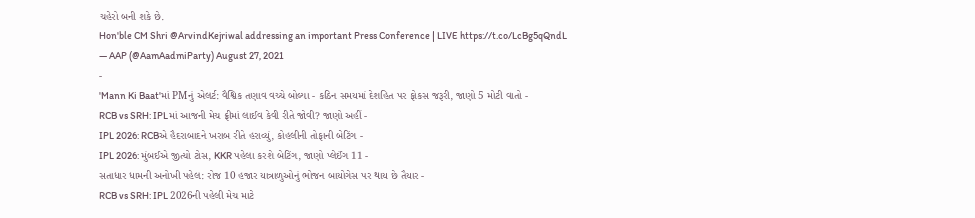ચહેરો બની શકે છે.
Hon'ble CM Shri @ArvindKejriwal addressing an important Press Conference | LIVE https://t.co/LcBg5qQndL
— AAP (@AamAadmiParty) August 27, 2021
-
'Mann Ki Baat'માં PMનું એલર્ટ: વૈશ્વિક તણાવ વચ્ચે બોલ્યા - કઠિન સમયમાં દેશહિત પર ફોકસ જરૂરી, જાણો 5 મોટી વાતો -
RCB vs SRH: IPLમાં આજની મેચ ફ્રીમાં લાઈવ કેવી રીતે જોવી? જાણો અહીં -
IPL 2026: RCBએ હૈદરાબાદને ખરાબ રીતે હરાવ્યું, કોહલીની તોફાની બેટિંગ -
IPL 2026: મુંબઈએ જીત્યો ટોસ, KKR પહેલા કરશે બેટિંગ, જાણો પ્લેઈંગ 11 -
સતાધાર ધામની અનોખી પહેલ: રોજ 10 હજાર યાત્રાળુઓનું ભોજન બાયોગેસ પર થાય છે તૈયાર -
RCB vs SRH: IPL 2026ની પહેલી મેચ માટે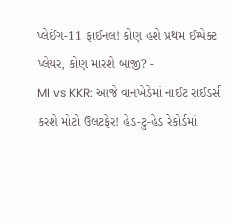પ્લેઈંગ-11 ફાઈનલ! કોણ હશે પ્રથમ ઈમ્પેક્ટ પ્લેયર, કોણ મારશે બાજી? -
MI vs KKR: આજે વાનખેડેમાં નાઈટ રાઈડર્સ કરશે મોટો ઉલટફેર! હેડ-ટુ-હેડ રેકોર્ડમાં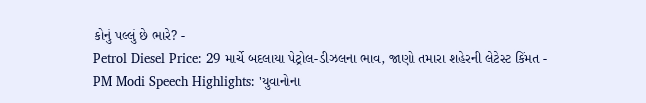કોનું પલ્લું છે ભારે? -
Petrol Diesel Price: 29 માર્ચે બદલાયા પેટ્રોલ-ડીઝલના ભાવ, જાણો તમારા શહેરની લેટેસ્ટ કિંમત -
PM Modi Speech Highlights: 'યુવાનોના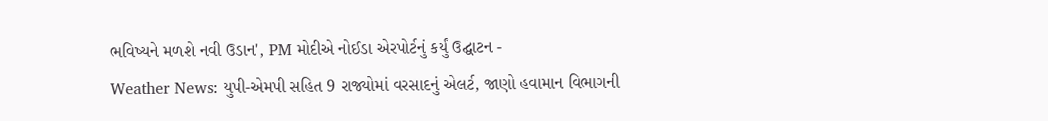ભવિષ્યને મળશે નવી ઉડાન', PM મોદીએ નોઈડા એરપોર્ટનું કર્યું ઉદ્ઘાટન -
Weather News: યુપી-એમપી સહિત 9 રાજ્યોમાં વરસાદનું એલર્ટ, જાણો હવામાન વિભાગની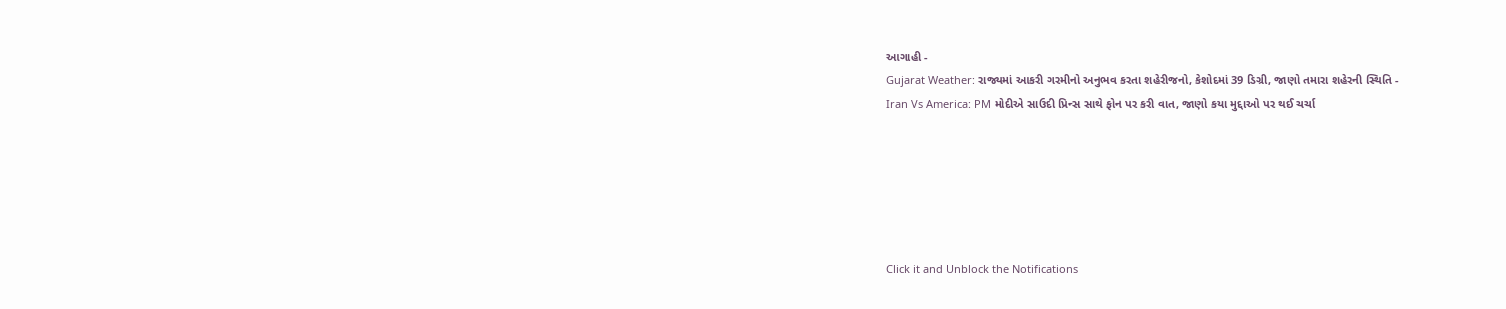આગાહી -
Gujarat Weather: રાજ્યમાં આકરી ગરમીનો અનુભવ કરતા શહેરીજનો, કેશોદમાં 39 ડિગ્રી, જાણો તમારા શહેરની સ્થિતિ -
Iran Vs America: PM મોદીએ સાઉદી પ્રિન્સ સાથે ફોન પર કરી વાત, જાણો કયા મુદ્દાઓ પર થઈ ચર્ચા






Click it and Unblock the Notifications